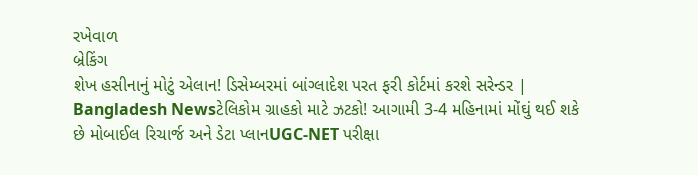રખેવાળ
બ્રેકિંગ
શેખ હસીનાનું મોટું એલાન! ડિસેમ્બરમાં બાંગ્લાદેશ પરત ફરી કોર્ટમાં કરશે સરેન્ડર | Bangladesh Newsટેલિકોમ ગ્રાહકો માટે ઝટકો! આગામી 3-4 મહિનામાં મોંઘું થઈ શકે છે મોબાઈલ રિચાર્જ અને ડેટા પ્લાનUGC-NET પરીક્ષા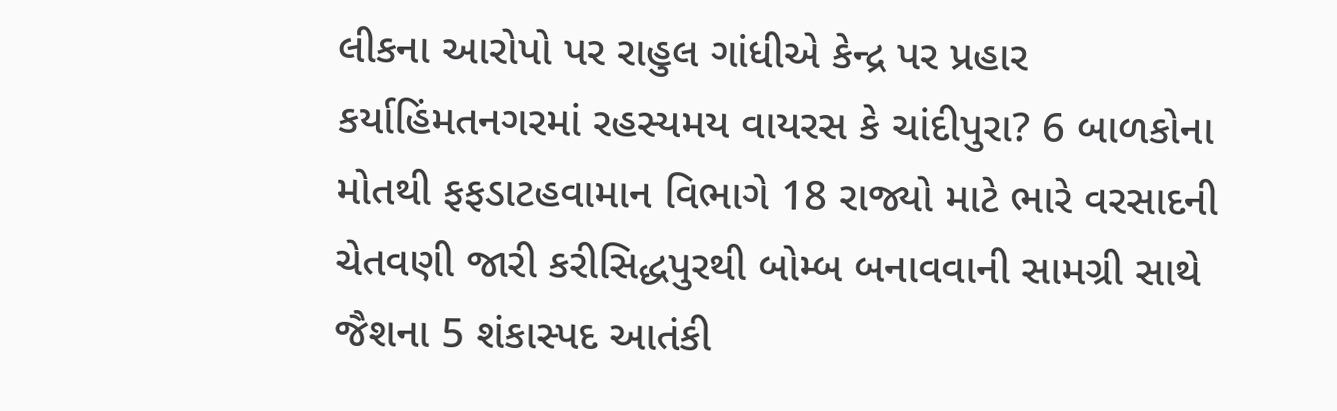લીકના આરોપો પર રાહુલ ગાંધીએ કેન્દ્ર પર પ્રહાર કર્યાહિંમતનગરમાં રહસ્યમય વાયરસ કે ચાંદીપુરા? 6 બાળકોના મોતથી ફફડાટહવામાન વિભાગે 18 રાજ્યો માટે ભારે વરસાદની ચેતવણી જારી કરીસિદ્ધપુરથી બોમ્બ બનાવવાની સામગ્રી સાથે જૈશના 5 શંકાસ્પદ આતંકી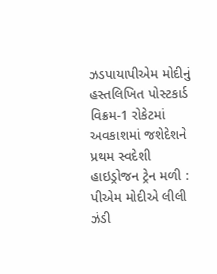ઝડપાયાપીએમ મોદીનું હસ્તલિખિત પોસ્ટકાર્ડ વિક્રમ-1 રોકેટમાં અવકાશમાં જશેદેશને પ્રથમ સ્વદેશી હાઇડ્રોજન ટ્રેન મળી : પીએમ મોદીએ લીલી ઝંડી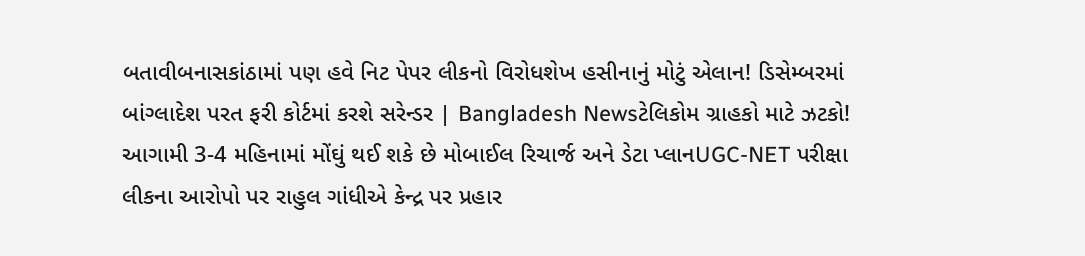બતાવીબનાસકાંઠામાં પણ હવે નિટ પેપર લીકનો વિરોધશેખ હસીનાનું મોટું એલાન! ડિસેમ્બરમાં બાંગ્લાદેશ પરત ફરી કોર્ટમાં કરશે સરેન્ડર | Bangladesh Newsટેલિકોમ ગ્રાહકો માટે ઝટકો! આગામી 3-4 મહિનામાં મોંઘું થઈ શકે છે મોબાઈલ રિચાર્જ અને ડેટા પ્લાનUGC-NET પરીક્ષા લીકના આરોપો પર રાહુલ ગાંધીએ કેન્દ્ર પર પ્રહાર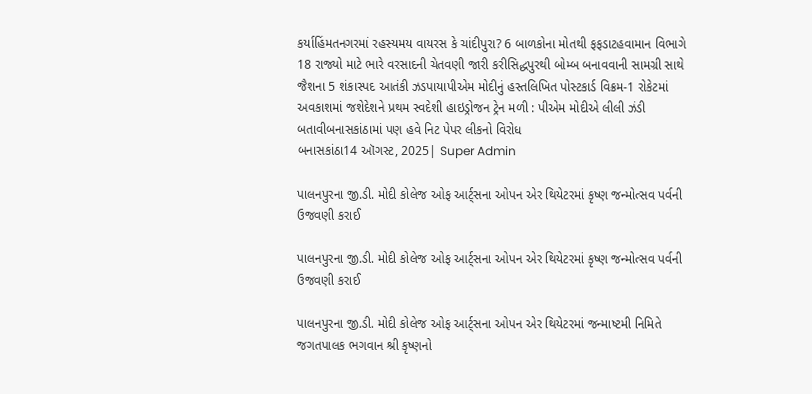કર્યાહિંમતનગરમાં રહસ્યમય વાયરસ કે ચાંદીપુરા? 6 બાળકોના મોતથી ફફડાટહવામાન વિભાગે 18 રાજ્યો માટે ભારે વરસાદની ચેતવણી જારી કરીસિદ્ધપુરથી બોમ્બ બનાવવાની સામગ્રી સાથે જૈશના 5 શંકાસ્પદ આતંકી ઝડપાયાપીએમ મોદીનું હસ્તલિખિત પોસ્ટકાર્ડ વિક્રમ-1 રોકેટમાં અવકાશમાં જશેદેશને પ્રથમ સ્વદેશી હાઇડ્રોજન ટ્રેન મળી : પીએમ મોદીએ લીલી ઝંડી બતાવીબનાસકાંઠામાં પણ હવે નિટ પેપર લીકનો વિરોધ
બનાસકાંઠા14 ઑગસ્ટ, 2025| Super Admin

પાલનપુરના જી.ડી. મોદી કોલેજ ઓફ આર્ટ્સના ઓપન એર થિયેટરમાં કૃષ્ણ જન્મોત્સવ પર્વની ઉજવણી કરાઈ

પાલનપુરના જી.ડી. મોદી કોલેજ ઓફ આર્ટ્સના ઓપન એર થિયેટરમાં કૃષ્ણ જન્મોત્સવ પર્વની ઉજવણી કરાઈ

પાલનપુરના જી.ડી. મોદી કોલેજ ઓફ આર્ટ્સના ઓપન એર થિયેટરમાં જન્માષ્ટમી નિમિતે જગતપાલક ભગવાન શ્રી કૃષ્ણનો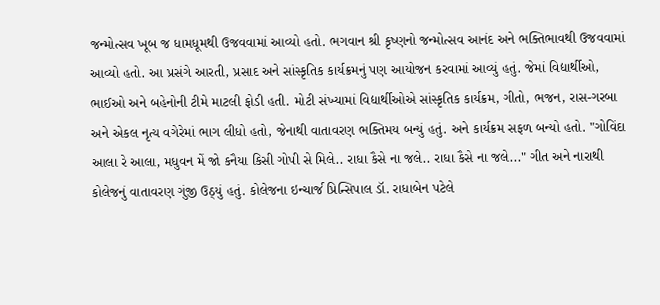જન્મોત્સવ ખૂબ જ ધામધૂમથી ઉજવવામાં આવ્યો હતો. ભગવાન શ્રી કૃષ્ણનો જન્મોત્સવ આનંદ અને ભક્તિભાવથી ઉજવવામાં આવ્યો હતો. આ પ્રસંગે આરતી, પ્રસાદ અને સાંસ્કૃતિક કાર્યક્રમનું પણ આયોજન કરવામાં આવ્યું હતું. જેમાં વિદ્યાર્થીઓ, ભાઈઓ અને બહેનોની ટીમે માટલી ફોડી હતી. મોટી સંખ્યામાં વિદ્યાર્થીઓએ સાંસ્કૃતિક કાર્યક્રમ, ગીતો, ભજન, રાસ-ગરબા અને એકલ નૃત્ય વગેરેમાં ભાગ લીધો હતો, જેનાથી વાતાવરણ ભક્તિમય બન્યું હતું. અને કાર્યક્રમ સફળ બન્યો હતો. "ગોવિંદા આલા રે આલા, મધુવન મેં જો કનૈયા કિસી ગોપી સે મિલે.. રાધા કૈસે ના જલે.. રાધા કૈસે ના જલે..." ગીત અને નારાથી કોલેજનું વાતાવરણ ગુંજી ઉઠ્યું હતું. કોલેજના ઇન્ચાર્જ પ્રિન્સિપાલ ડૉ. રાધાબેન પટેલે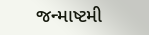જન્માષ્ટમી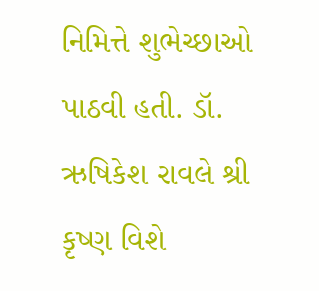નિમિત્તે શુભેચ્છાઓ પાઠવી હતી. ડૉ. ઋષિકેશ રાવલે શ્રી કૃષ્ણ વિશે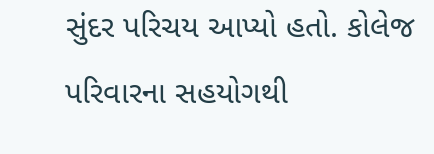સુંદર પરિચય આપ્યો હતો. કોલેજ પરિવારના સહયોગથી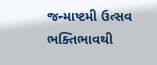જન્માષ્ટમી ઉત્સવ ભક્તિભાવથી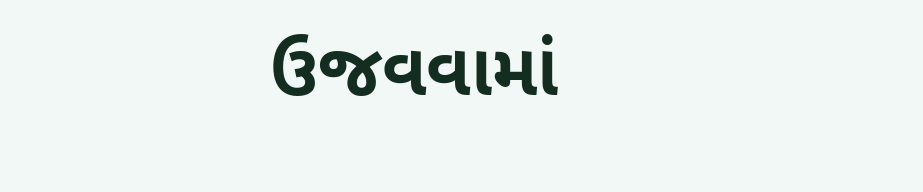ઉજવવામાં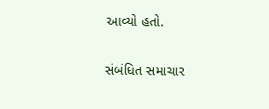આવ્યો હતો.

સંબંધિત સમાચાર